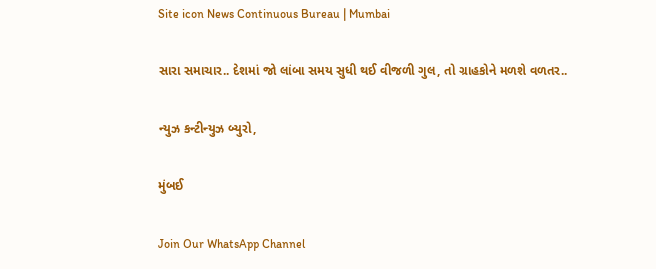Site icon News Continuous Bureau | Mumbai

સારા સમાચાર.. દેશમાં જો લાંબા સમય સુધી થઈ વીજળી ગુલ, તો ગ્રાહકોને મળશે વળતર..

ન્યુઝ કન્ટીન્યુઝ બ્યુરો,

મુંબઈ

Join Our WhatsApp Channel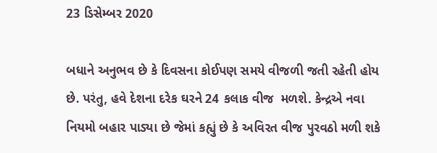23 ડિસેમ્બર 2020

બધાને અનુભવ છે કે દિવસના કોઈપણ સમયે વીજળી જતી રહેતી હોય છે. પરંતુ, હવે દેશના દરેક ઘરને 24 કલાક વીજ  મળશે. કેન્દ્રએ નવા નિયમો બહાર પાડ્યા છે જેમાં કહ્યું છે કે અવિરત વીજ પુરવઠો મળી શકે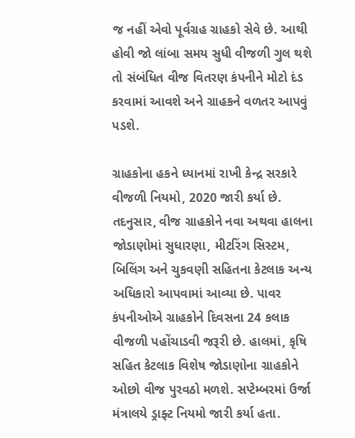જ નહીં એવો પૂર્વગ્રહ ગ્રાહકો સેવે છે. આથી હોવી જો લાંબા સમય સુધી વીજળી ગુલ થશે તો સંબંધિત વીજ વિતરણ કંપનીને મોટો દંડ કરવામાં આવશે અને ગ્રાહકને વળતર આપવું પડશે.

ગ્રાહકોના હકને ધ્યાનમાં રાખી કેન્દ્ર સરકારે વીજળી નિયમો, 2020 જારી કર્યા છે. તદનુસાર, વીજ ગ્રાહકોને નવા અથવા હાલના જોડાણોમાં સુધારણા, મીટરિંગ સિસ્ટમ, બિલિંગ અને ચુકવણી સહિતના કેટલાક અન્ય અધિકારો આપવામાં આવ્યા છે. પાવર કંપનીઓએ ગ્રાહકોને દિવસના 24 કલાક વીજળી પહોંચાડવી જરૂરી છે. હાલમાં, કૃષિ સહિત કેટલાક વિશેષ જોડાણોના ગ્રાહકોને ઓછો વીજ પુરવઠો મળશે. સપ્ટેમ્બરમાં ઉર્જા મંત્રાલયે ડ્રાફ્ટ નિયમો જારી કર્યા હતા.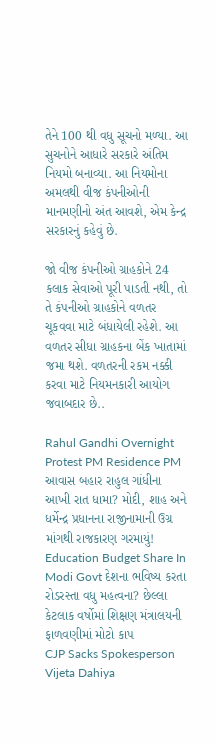તેને 100 થી વધુ સૂચનો મળ્યા. આ સુચનોને આધારે સરકારે અંતિમ નિયમો બનાવ્યા. આ નિયમોના અમલથી વીજ કંપનીઓની માનમણીનો અંત આવશે, એમ કેન્દ્ર સરકારનું કહેવું છે.

જો વીજ કંપનીઓ ગ્રાહકોને 24 કલાક સેવાઓ પૂરી પાડતી નથી, તો તે કંપનીઓ ગ્રાહકોને વળતર ચૂકવવા માટે બંધાયેલી રહેશે. આ વળતર સીધા ગ્રાહકના બેંક ખાતામાં જમા થશે. વળતરની રકમ નક્કી કરવા માટે નિયમનકારી આયોગ જવાબદાર છે..

Rahul Gandhi Overnight Protest PM Residence PM આવાસ બહાર રાહુલ ગાંધીના આખી રાત ધામા? મોદી, શાહ અને ધર્મેન્દ્ર પ્રધાનના રાજીનામાની ઉગ્ર માંગથી રાજકારણ ગરમાયું!
Education Budget Share In Modi Govt દેશના ભવિષ્ય કરતા રોડરસ્તા વધુ મહત્વના? છેલ્લા કેટલાક વર્ષોમાં શિક્ષણ મંત્રાલયની ફાળવણીમાં મોટો કાપ
CJP Sacks Spokesperson Vijeta Dahiya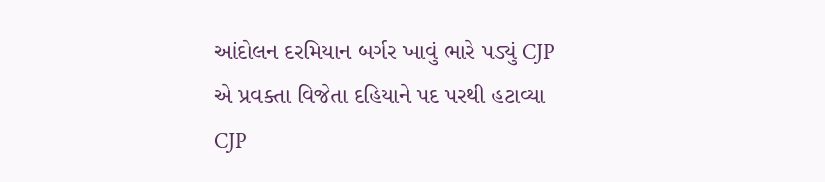આંદોલન દરમિયાન બર્ગર ખાવું ભારે પડ્યું CJP એ પ્રવક્તા વિજેતા દહિયાને પદ પરથી હટાવ્યા
CJP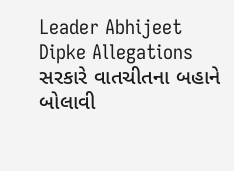Leader Abhijeet Dipke Allegations સરકારે વાતચીતના બહાને બોલાવી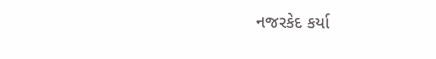નજરકેદ કર્યા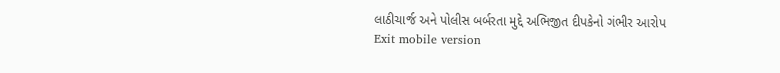લાઠીચાર્જ અને પોલીસ બર્બરતા મુદ્દે અભિજીત દીપકેનો ગંભીર આરોપ
Exit mobile version